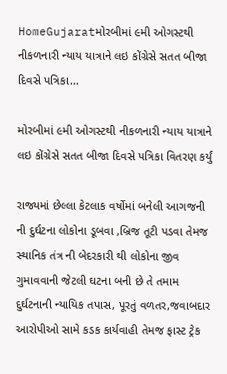HomeGujaratમોરબીમાં ૯મી ઓગસ્ટથી નીકળનારી ન્યાય યાત્રાને લઇ કોંગ્રેસે સતત બીજા દિવસે પત્રિકા...

મોરબીમાં ૯મી ઓગસ્ટથી નીકળનારી ન્યાય યાત્રાને લઇ કોંગ્રેસે સતત બીજા દિવસે પત્રિકા વિતરણ કર્યું

રાજ્યમાં છેલ્લા કેટલાક વર્ષોમાં બનેલી આગજની ની દુર્ઘટના લોકોના ડૂબવા ,બ્રિજ તૂટી પડવા તેમજ સ્થાનિક તંત્ર ની બેદરકારી થી લોકોના જીવ ગુમાવવાની જેટલી ઘટના બની છે તે તમામ દુર્ઘટનાની ન્યાયિક તપાસ, પૂરતું વળતર,જવાબદાર આરોપીઓ સામે કડક કાર્યવાહી તેમજ ફાસ્ટ ટ્રેક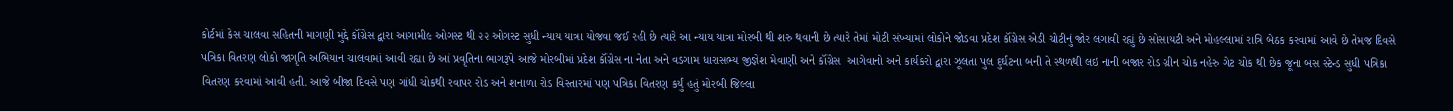કોર્ટમાં કેસ ચાલવા સહિતની માગણી મુદ્દે કૉંગ્રેસ દ્વારા આગામી૯ ઓગસ્ટ થી ૨૨ ઓગસ્ટ સુધી ન્યાય યાત્રા યોજવા જઈ રહી છે ત્યારે આ ન્યાય યાત્રા મોરબી થી શરુ થવાની છે ત્યારે તેમાં મોટી સંખ્યામાં લોકોને જોડવા પ્રદેશ કૉંગ્રેસ એડી ચોટીનું જોર લગાવી રહ્યું છે સોસાયટી અને મોહલ્લામાં રાત્રિ બેઠક કરવામાં આવે છે તેમજ દિવસે પત્રિકા વિતરણ લોકો જાગૃતિ અભિયાન ચાલવામાં આવી રહ્યા છે આં પ્રવૃતિના ભાગરૂપે આજે મોરબીમાં પ્રદેશ કૉંગ્રેસ ના નેતા અને વડગામ ધારાસભ્ય જીજ્ઞેશ મેવાણી અને કૉંગ્રેસ  આગેવાનો અને કાર્યકરો દ્વારા ઝૂલતા પુલ દુર્ઘટના બની તે સ્થળથી લઇ નાની બજાર રોડ ગ્રીન ચોક નહેરુ ગેટ ચોક થી છેક જૂના બસ સ્ટેન્ડ સુધી પત્રિકા વિતરણ કરવામાં આવી હતી. આજે બીજા દિવસે પણ ગાંધી ચોકથી રવાપર રોડ અને શનાળા રોડ વિસ્તારમાં પણ પત્રિકા વિતરણ કર્યું હતું મોરબી જિલ્લા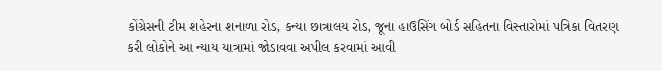કોંગ્રેસની ટીમ શહેરના શનાળા રોડ, કન્યા છાત્રાલય રોડ, જૂના હાઉસિંગ બોર્ડ સહિતના વિસ્તારોમાં પત્રિકા વિતરણ કરી લોકોને આ ન્યાય યાત્રામાં જોડાવવા અપીલ કરવામાં આવી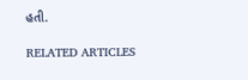હતી.

RELATED ARTICLES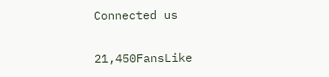Connected us

21,450FansLike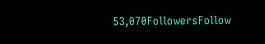53,070FollowersFollow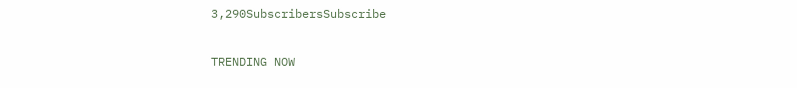3,290SubscribersSubscribe

TRENDING NOW